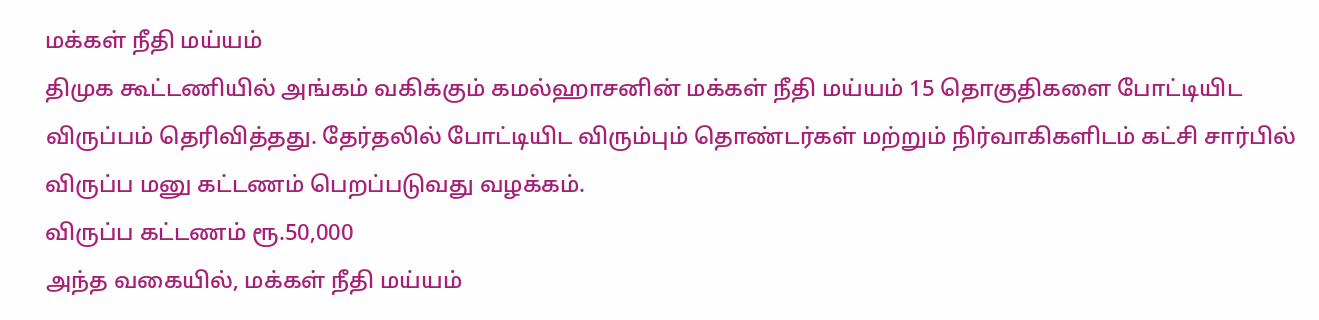மக்கள் நீதி மய்யம்
திமுக கூட்டணியில் அங்கம் வகிக்கும் கமல்ஹாசனின் மக்கள் நீதி மய்யம் 15 தொகுதிகளை போட்டியிட விருப்பம் தெரிவித்தது. தேர்தலில் போட்டியிட விரும்பும் தொண்டர்கள் மற்றும் நிர்வாகிகளிடம் கட்சி சார்பில் விருப்ப மனு கட்டணம் பெறப்படுவது வழக்கம்.
விருப்ப கட்டணம் ரூ.50,000
அந்த வகையில், மக்கள் நீதி மய்யம்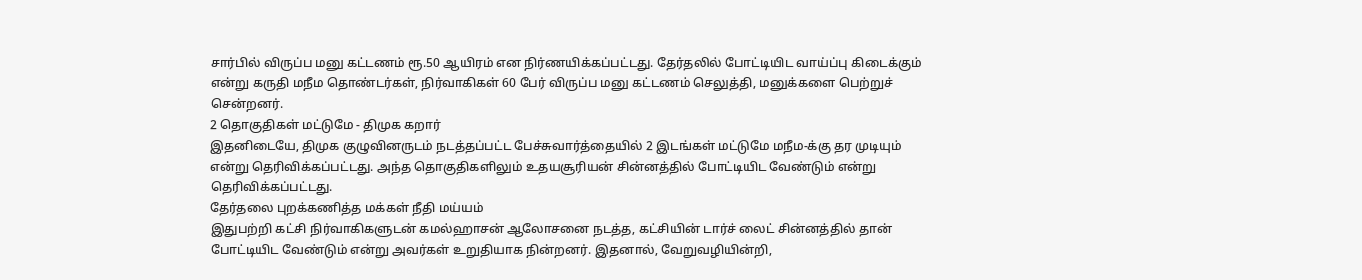சார்பில் விருப்ப மனு கட்டணம் ரூ.50 ஆயிரம் என நிர்ணயிக்கப்பட்டது. தேர்தலில் போட்டியிட வாய்ப்பு கிடைக்கும் என்று கருதி மநீம தொண்டர்கள், நிர்வாகிகள் 60 பேர் விருப்ப மனு கட்டணம் செலுத்தி, மனுக்களை பெற்றுச் சென்றனர்.
2 தொகுதிகள் மட்டுமே - திமுக கறார்
இதனிடையே, திமுக குழுவினருடம் நடத்தப்பட்ட பேச்சுவார்த்தையில் 2 இடங்கள் மட்டுமே மநீம-க்கு தர முடியும் என்று தெரிவிக்கப்பட்டது. அந்த தொகுதிகளிலும் உதயசூரியன் சின்னத்தில் போட்டியிட வேண்டும் என்று தெரிவிக்கப்பட்டது.
தேர்தலை புறக்கணித்த மக்கள் நீதி மய்யம்
இதுபற்றி கட்சி நிர்வாகிகளுடன் கமல்ஹாசன் ஆலோசனை நடத்த, கட்சியின் டார்ச் லைட் சின்னத்தில் தான் போட்டியிட வேண்டும் என்று அவர்கள் உறுதியாக நின்றனர். இதனால், வேறுவழியின்றி,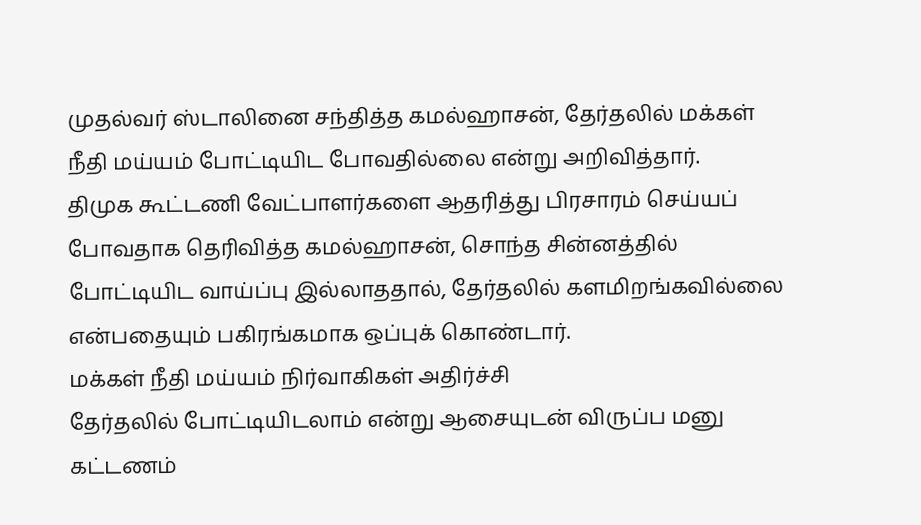முதல்வர் ஸ்டாலினை சந்தித்த கமல்ஹாசன், தேர்தலில் மக்கள் நீதி மய்யம் போட்டியிட போவதில்லை என்று அறிவித்தார்.
திமுக கூட்டணி வேட்பாளர்களை ஆதரித்து பிரசாரம் செய்யப் போவதாக தெரிவித்த கமல்ஹாசன், சொந்த சின்னத்தில் போட்டியிட வாய்ப்பு இல்லாததால், தேர்தலில் களமிறங்கவில்லை என்பதையும் பகிரங்கமாக ஒப்புக் கொண்டார்.
மக்கள் நீதி மய்யம் நிர்வாகிகள் அதிர்ச்சி
தேர்தலில் போட்டியிடலாம் என்று ஆசையுடன் விருப்ப மனு கட்டணம்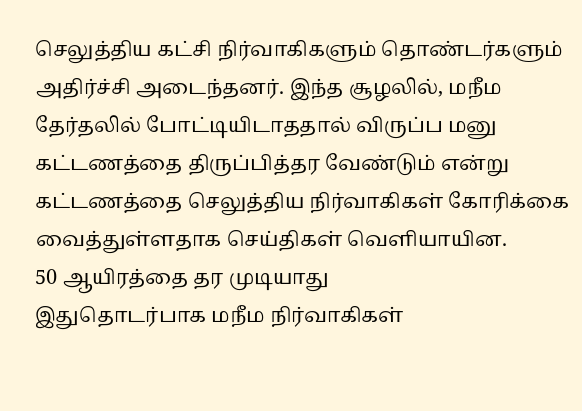செலுத்திய கட்சி நிர்வாகிகளும் தொண்டர்களும் அதிர்ச்சி அடைந்தனர். இந்த சூழலில், மநீம தேர்தலில் போட்டியிடாததால் விருப்ப மனு கட்டணத்தை திருப்பித்தர வேண்டும் என்று கட்டணத்தை செலுத்திய நிர்வாகிகள் கோரிக்கை வைத்துள்ளதாக செய்திகள் வெளியாயின.
50 ஆயிரத்தை தர முடியாது
இதுதொடர்பாக மநீம நிர்வாகிகள்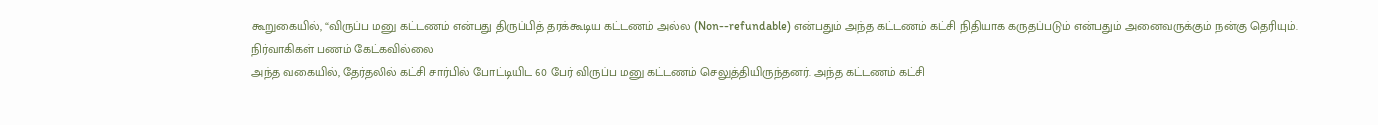கூறுகையில், “விருப்ப மனு கட்டணம் என்பது திருப்பித் தரக்கூடிய கட்டணம் அல்ல (Non--refundable) என்பதும் அந்த கட்டணம் கட்சி நிதியாக கருதப்படும் என்பதும் அனைவருக்கும் நன்கு தெரியும்.
நிர்வாகிகள் பணம் கேட்கவில்லை
அந்த வகையில், தேர்தலில் கட்சி சார்பில் போட்டியிட 60 பேர் விருப்ப மனு கட்டணம் செலுத்தியிருந்தனர். அந்த கட்டணம் கட்சி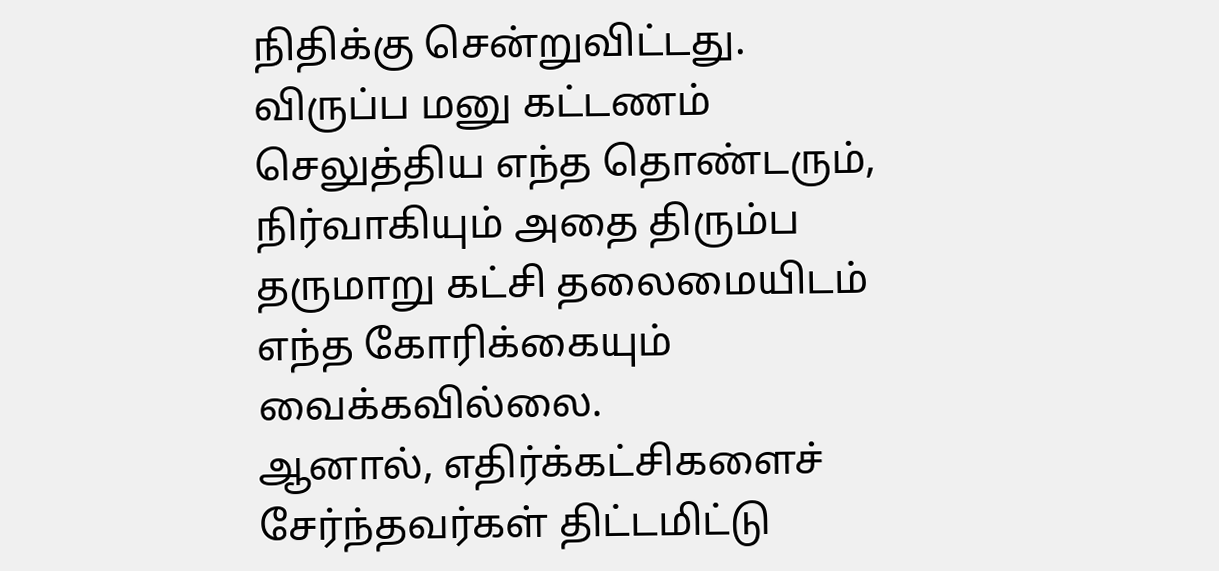நிதிக்கு சென்றுவிட்டது.
விருப்ப மனு கட்டணம் செலுத்திய எந்த தொண்டரும், நிர்வாகியும் அதை திரும்ப தருமாறு கட்சி தலைமையிடம் எந்த கோரிக்கையும் வைக்கவில்லை.
ஆனால், எதிர்க்கட்சிகளைச் சேர்ந்தவர்கள் திட்டமிட்டு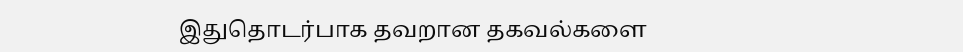இதுதொடர்பாக தவறான தகவல்களை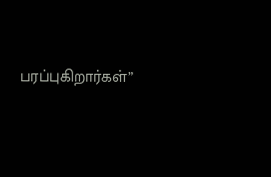பரப்புகிறார்கள்”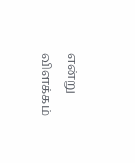என்று விளக்கம்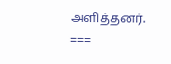அளித்தனர்.
===